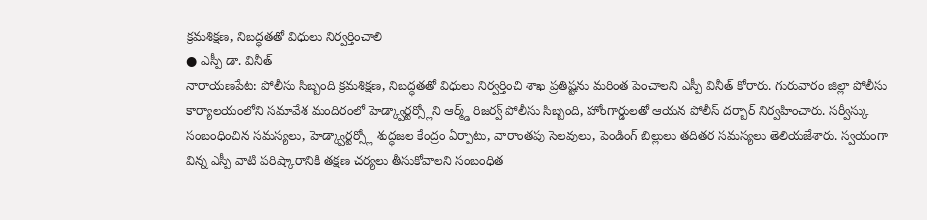క్రమశిక్షణ, నిబద్ధతతో విధులు నిర్వర్తించాలి
● ఎస్పీ డా. వినీత్
నారాయణపేట: పోలీసు సిబ్బంది క్రమశిక్షణ, నిబద్ధతతో విధులు నిర్వర్తించి శాఖ ప్రతిష్టను మరింత పెంచాలని ఎస్పీ వినీత్ కోరారు. గురువారం జిల్లా పోలీసు కార్యాలయంలోని సమావేశ మందిరంలో హెడ్క్వార్టర్స్లోని ఆర్మ్డ్ రిజర్వ్ పోలీసు సిబ్బంది, హోంగార్డులతో ఆయన పోలీస్ దర్బార్ నిర్వహించారు. సర్వీస్కు సంబంధించిన సమస్యలు, హెడ్క్వార్టర్స్లో శుద్ధజల కేంద్రం ఏర్పాటు, వారాంతపు సెలవులు, పెండింగ్ బిల్లులు తదితర సమస్యలు తెలియజేశారు. స్వయంగా విన్న ఎస్పీ వాటి పరిష్కారానికి తక్షణ చర్యలు తీసుకోవాలని సంబంధిత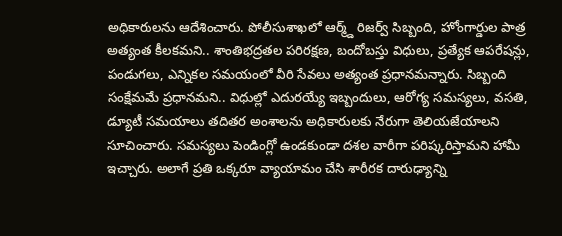అధికారులను ఆదేశించారు. పోలీసుశాఖలో ఆర్మ్డ్ రిజర్వ్ సిబ్బంది, హోంగార్డుల పాత్ర అత్యంత కీలకమని.. శాంతిభద్రతల పరిరక్షణ, బందోబస్తు విధులు, ప్రత్యేక ఆపరేషన్లు, పండుగలు, ఎన్నికల సమయంలో వీరి సేవలు అత్యంత ప్రధానమన్నారు. సిబ్బంది సంక్షేమమే ప్రధానమని.. విధుల్లో ఎదురయ్యే ఇబ్బందులు, ఆరోగ్య సమస్యలు, వసతి, డ్యూటీ సమయాలు తదితర అంశాలను అధికారులకు నేరుగా తెలియజేయాలని సూచించారు. సమస్యలు పెండింగ్లో ఉండకుండా దశల వారీగా పరిష్కరిస్తామని హామీ ఇచ్చారు. అలాగే ప్రతి ఒక్కరూ వ్యాయామం చేసి శారీరక దారుఢ్యాన్ని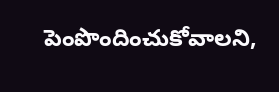పెంపొందించుకోవాలని,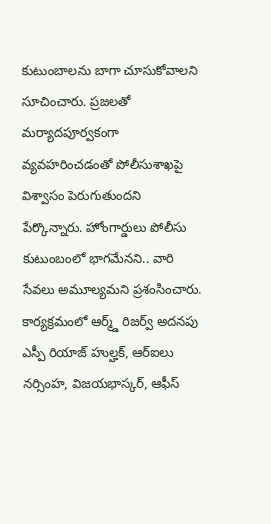కుటుంబాలను బాగా చూసుకోవాలని సూచించారు. ప్రజలతో మర్యాదపూర్వకంగా వ్యవహరించడంతో పోలీసుశాఖపై విశ్వాసం పెరుగుతుందని పేర్కొన్నారు. హోంగార్డులు పోలీసు కుటుంబంలో భాగమేనని.. వారి సేవలు అమూల్యమని ప్రశంసించారు. కార్యక్రమంలో ఆర్మ్డ్ రిజర్వ్ అదనపు ఎస్పీ రియాజ్ హుల్హక్, ఆర్ఐలు నర్సింహ, విజయభాస్కర్, ఆఫీస్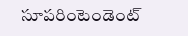సూపరింటెండెంట్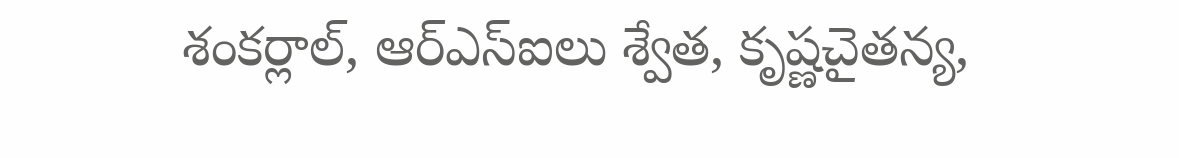శంకర్లాల్, ఆర్ఎస్ఐలు శ్వేత, కృష్ణచైతన్య,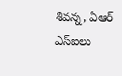శివన్న, ఏఆర్ ఎస్ఐలు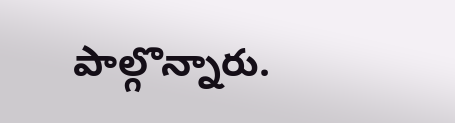పాల్గొన్నారు.